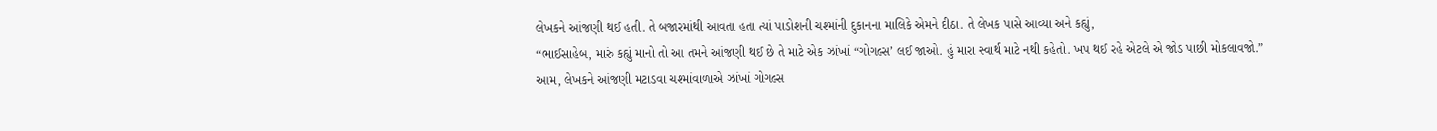લેખકને આંજણી થઈ હતી. તે બજારમાંથી આવતા હતા ત્યાં પાડોશની ચશ્માંની દુકાનના માલિકે એમને દીઠા. તે લેખક પાસે આવ્યા અને કહ્યું,
“ભાઈસાહેબ, મારું કહ્યું માનો તો આ તમને આંજણી થઈ છે તે માટે એક ઝાંખાં “ગોગલ્સ’ લઈ જાઓ. હું મારા સ્વાર્થ માટે નથી કહેતો. ખપ થઈ રહે એટલે એ જોડ પાછી મોકલાવજો.”
આમ, લેખકને આંજણી મટાડવા ચશ્માંવાળાએ ઝાંખાં ગોગલ્સ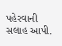પહેરવાની સલાહ આપી.